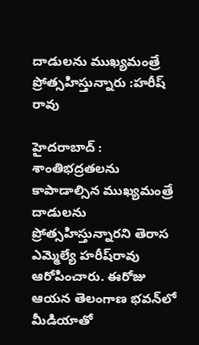దాడులను ముఖ్యమంత్రే ప్రోత్సహిస్తున్నారు :హరీష్‌ రావు

హైదరాబాద్‌ : శాంతిభద్రతలను కాపాడాల్సిన ముఖ్యమంత్రే దాడులను ప్రోత్సహిస్తున్నారని తెరాస ఎమ్మెల్యే హరీష్‌రావు ఆరోపించారు. ఈరోజు ఆయన తెలంగాణ భవన్‌లో మీడియాతో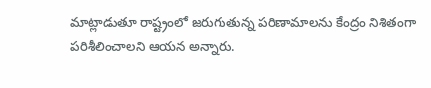మాట్లాడుతూ రాష్ట్రంలో జరుగుతున్న పరిణామాలను కేంద్రం నిశితంగా పరిశీలించాలని ఆయన అన్నారు.